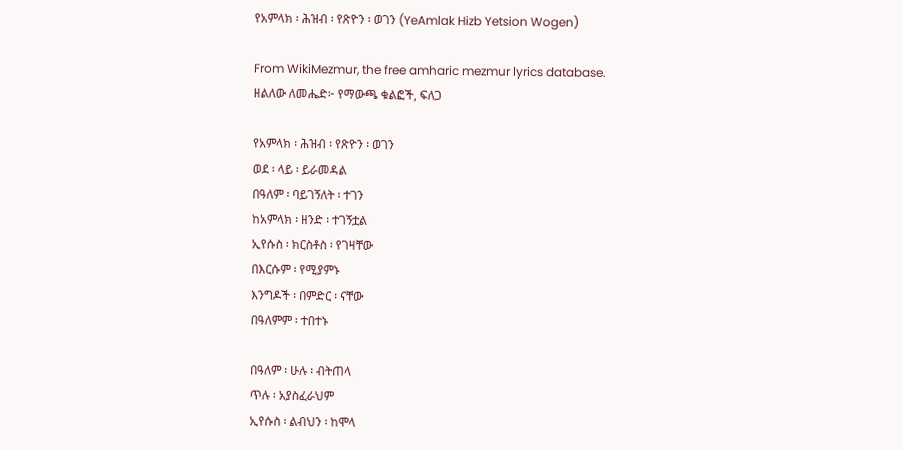የአምላክ ፡ ሕዝብ ፡ የጽዮን ፡ ወገን (YeAmlak Hizb Yetsion Wogen)

From WikiMezmur, the free amharic mezmur lyrics database.
ዘልለው ለመሔድ፦ የማውጫ ቁልፎች, ፍለጋ

የአምላክ ፡ ሕዝብ ፡ የጽዮን ፡ ወገን
ወደ ፡ ላይ ፡ ይራመዳል
በዓለም ፡ ባይገኝለት ፡ ተገን
ከአምላክ ፡ ዘንድ ፡ ተገኝቷል
ኢየሱስ ፡ ክርስቶስ ፡ የገዛቸው
በእርሱም ፡ የሚያምኑ
እንግዶች ፡ በምድር ፡ ናቸው
በዓለምም ፡ ተበተኑ

በዓለም ፡ ሁሉ ፡ ብትጠላ
ጥሉ ፡ አያስፈራህም
ኢየሱስ ፡ ልብህን ፡ ከሞላ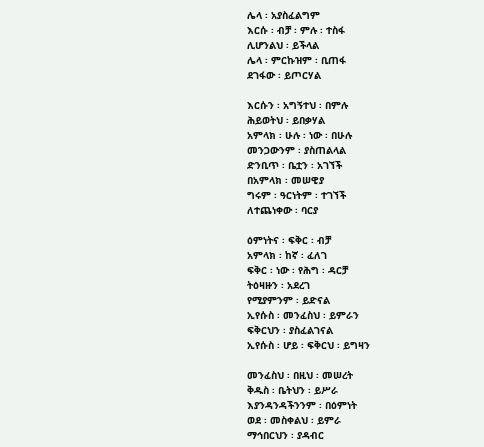ሌላ ፡ አያስፈልግም
እርሱ ፡ ብቻ ፡ ምሉ ፡ ተስፋ
ሊሆንልህ ፡ ይችላል
ሌላ ፡ ምርኩዝም ፡ ቢጠፋ
ደገፋው ፡ ይጦርሃል

እርሱን ፡ አግኝተህ ፡ በምሉ
ሕይወትህ ፡ ይበቃሃል
አምላክ ፡ ሁሉ ፡ ነው ፡ በሁሉ
መንጋውንም ፡ ያስጠልላል
ድንቢጥ ፡ ቤቷን ፡ አገኘች
በአምላክ ፡ መሠዊያ
ግሩም ፡ ዓርነትም ፡ ተገኘች
ለተጨነቀው ፡ ባርያ

ዕምነትና ፡ ፍቅር ፡ ብቻ
አምላክ ፡ ከኛ ፡ ፈለገ
ፍቅር ፡ ነው ፡ የሕግ ፡ ዳርቻ
ትዕዛዙን ፡ አደረገ
የሚያምንም ፡ ይድናል
ኢየሱስ ፡ መንፈስህ ፡ ይምራን
ፍቅርህን ፡ ያስፈልገናል
ኢየሱስ ፡ ሆይ ፡ ፍቅርህ ፡ ይግዛን

መንፈስህ ፡ በዚህ ፡ መሠረት
ቅዱስ ፡ ቤትህን ፡ ይሥራ
እያንዳንዳችንንም ፡ በዕምነት
ወደ ፡ መስቀልህ ፡ ይምራ
ማኅበርህን ፡ ያዳብር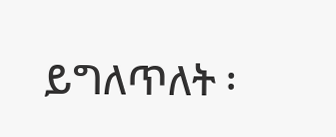ይግለጥለት ፡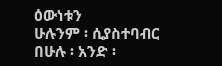ዕውነቱን
ሁሉንም ፡ ሲያስተባብር
በሁሉ ፡ አንድ ፡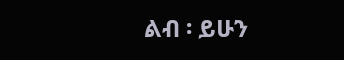ልብ ፡ ይሁን